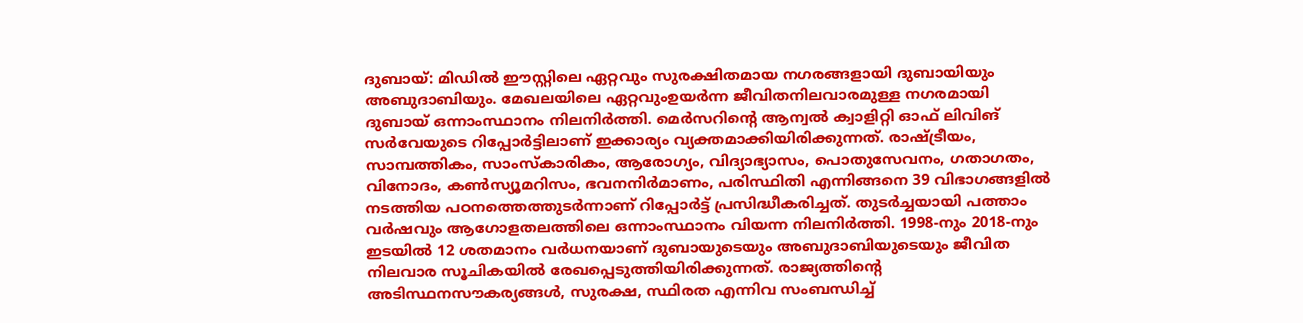ദുബായ്: മിഡിൽ ഈസ്റ്റിലെ ഏറ്റവും സുരക്ഷിതമായ നഗരങ്ങളായി ദുബായിയും അബുദാബിയും. മേഖലയിലെ ഏറ്റവുംഉയർന്ന ജീവിതനിലവാരമുള്ള നഗരമായി ദുബായ് ഒന്നാംസ്ഥാനം നിലനിർത്തി. മെർസറിന്റെ ആന്വൽ ക്വാളിറ്റി ഓഫ് ലിവിങ് സർവേയുടെ റിപ്പോർട്ടിലാണ് ഇക്കാര്യം വ്യക്തമാക്കിയിരിക്കുന്നത്. രാഷ്ട്രീയം, സാമ്പത്തികം, സാംസ്കാരികം, ആരോഗ്യം, വിദ്യാഭ്യാസം, പൊതുസേവനം, ഗതാഗതം, വിനോദം, കൺസ്യൂമറിസം, ഭവനനിർമാണം, പരിസ്ഥിതി എന്നിങ്ങനെ 39 വിഭാഗങ്ങളിൽ നടത്തിയ പഠനത്തെത്തുടർന്നാണ് റിപ്പോർട്ട് പ്രസിദ്ധീകരിച്ചത്. തുടർച്ചയായി പത്താം വർഷവും ആഗോളതലത്തിലെ ഒന്നാംസ്ഥാനം വിയന്ന നിലനിർത്തി. 1998-നും 2018-നും ഇടയിൽ 12 ശതമാനം വർധനയാണ് ദുബായുടെയും അബുദാബിയുടെയും ജീവിത നിലവാര സൂചികയിൽ രേഖപ്പെടുത്തിയിരിക്കുന്നത്. രാജ്യത്തിന്റെ അടിസ്ഥനസൗകര്യങ്ങൾ, സുരക്ഷ, സ്ഥിരത എന്നിവ സംബന്ധിച്ച്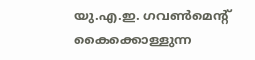യു.എ.ഇ. ഗവൺമെന്റ് കൈക്കൊള്ളുന്ന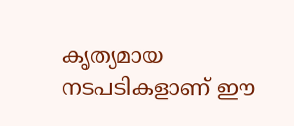കൃത്യമായ നടപടികളാണ് ഈ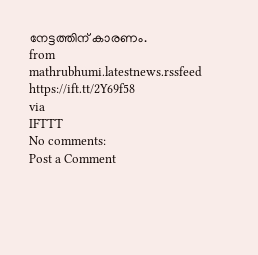നേട്ടത്തിന് കാരണം.
from mathrubhumi.latestnews.rssfeed https://ift.tt/2Y69f58
via
IFTTT
No comments:
Post a Comment